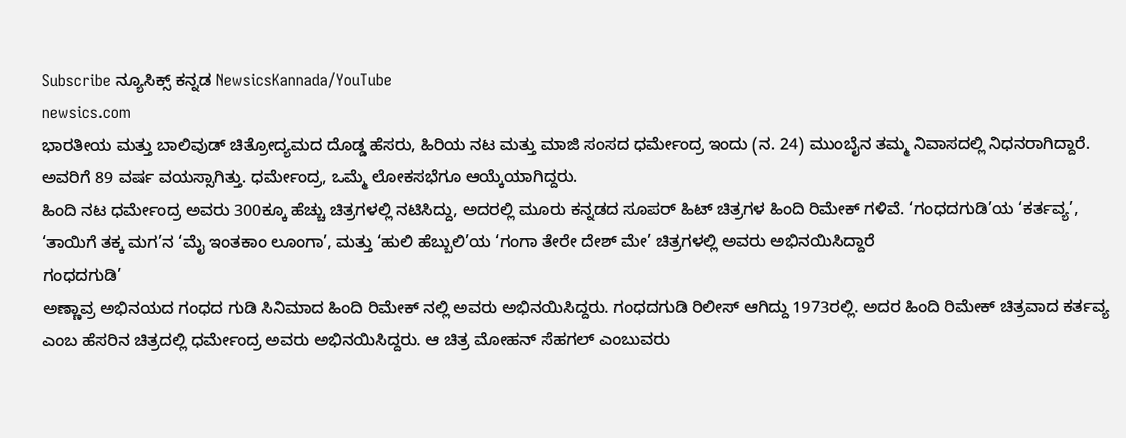Subscribe ನ್ಯೂಸಿಕ್ಸ್ ಕನ್ನಡ NewsicsKannada/YouTube
newsics.com
ಭಾರತೀಯ ಮತ್ತು ಬಾಲಿವುಡ್ ಚಿತ್ರೋದ್ಯಮದ ದೊಡ್ಡ ಹೆಸರು, ಹಿರಿಯ ನಟ ಮತ್ತು ಮಾಜಿ ಸಂಸದ ಧರ್ಮೇಂದ್ರ ಇಂದು (ನ. 24) ಮುಂಬೈನ ತಮ್ಮ ನಿವಾಸದಲ್ಲಿ ನಿಧನರಾಗಿದ್ದಾರೆ. ಅವರಿಗೆ 89 ವರ್ಷ ವಯಸ್ಸಾಗಿತ್ತು. ಧರ್ಮೇಂದ್ರ, ಒಮ್ಮೆ ಲೋಕಸಭೆಗೂ ಆಯ್ಕೆಯಾಗಿದ್ದರು.
ಹಿಂದಿ ನಟ ಧರ್ಮೇಂದ್ರ ಅವರು 300ಕ್ಕೂ ಹೆಚ್ಚು ಚಿತ್ರಗಳಲ್ಲಿ ನಟಿಸಿದ್ದು, ಅದರಲ್ಲಿ ಮೂರು ಕನ್ನಡದ ಸೂಪರ್ ಹಿಟ್ ಚಿತ್ರಗಳ ಹಿಂದಿ ರಿಮೇಕ್ ಗಳಿವೆ. ‘ಗಂಧದಗುಡಿ’ಯ ‘ಕರ್ತವ್ಯ’, ‘ತಾಯಿಗೆ ತಕ್ಕ ಮಗ’ನ ‘ಮೈ ಇಂತಕಾಂ ಲೂಂಗಾ’, ಮತ್ತು ‘ಹುಲಿ ಹೆಬ್ಬುಲಿ’ಯ ‘ಗಂಗಾ ತೇರೇ ದೇಶ್ ಮೇ’ ಚಿತ್ರಗಳಲ್ಲಿ ಅವರು ಅಭಿನಯಿಸಿದ್ದಾರೆ
ಗಂಧದಗುಡಿ’
ಅಣ್ಣಾವ್ರ ಅಭಿನಯದ ಗಂಧದ ಗುಡಿ ಸಿನಿಮಾದ ಹಿಂದಿ ರಿಮೇಕ್ ನಲ್ಲಿ ಅವರು ಅಭಿನಯಿಸಿದ್ದರು. ಗಂಧದಗುಡಿ ರಿಲೀಸ್ ಆಗಿದ್ದು 1973ರಲ್ಲಿ. ಅದರ ಹಿಂದಿ ರಿಮೇಕ್ ಚಿತ್ರವಾದ ಕರ್ತವ್ಯ ಎಂಬ ಹೆಸರಿನ ಚಿತ್ರದಲ್ಲಿ ಧರ್ಮೇಂದ್ರ ಅವರು ಅಭಿನಯಿಸಿದ್ದರು. ಆ ಚಿತ್ರ ಮೋಹನ್ ಸೆಹಗಲ್ ಎಂಬುವರು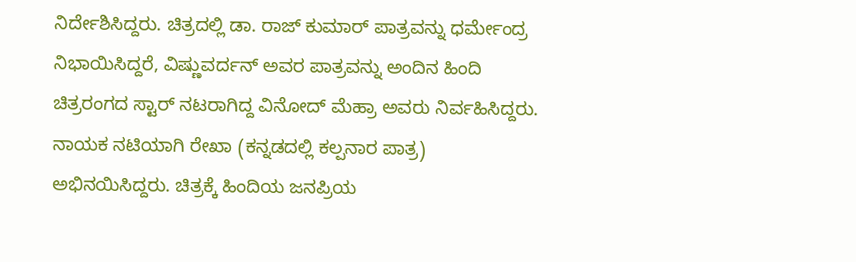ನಿರ್ದೇಶಿಸಿದ್ದರು. ಚಿತ್ರದಲ್ಲಿ ಡಾ. ರಾಜ್ ಕುಮಾರ್ ಪಾತ್ರವನ್ನು ಧರ್ಮೇಂದ್ರ ನಿಭಾಯಿಸಿದ್ದರೆ, ವಿಷ್ಣುವರ್ದನ್ ಅವರ ಪಾತ್ರವನ್ನು ಅಂದಿನ ಹಿಂದಿ ಚಿತ್ರರಂಗದ ಸ್ಟಾರ್ ನಟರಾಗಿದ್ದ ವಿನೋದ್ ಮೆಹ್ರಾ ಅವರು ನಿರ್ವಹಿಸಿದ್ದರು. ನಾಯಕ ನಟಿಯಾಗಿ ರೇಖಾ (ಕನ್ನಡದಲ್ಲಿ ಕಲ್ಪನಾರ ಪಾತ್ರ) ಅಭಿನಯಿಸಿದ್ದರು. ಚಿತ್ರಕ್ಕೆ ಹಿಂದಿಯ ಜನಪ್ರಿಯ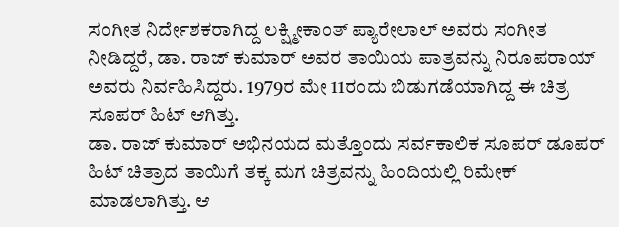ಸಂಗೀತ ನಿರ್ದೇಶಕರಾಗಿದ್ದ ಲಕ್ಷ್ಮೀಕಾಂತ್ ಪ್ಯಾರೇಲಾಲ್ ಅವರು ಸಂಗೀತ ನೀಡಿದ್ದರೆ, ಡಾ. ರಾಜ್ ಕುಮಾರ್ ಅವರ ತಾಯಿಯ ಪಾತ್ರವನ್ನು ನಿರೂಪರಾಯ್ ಅವರು ನಿರ್ವಹಿಸಿದ್ದರು. 1979ರ ಮೇ 11ರಂದು ಬಿಡುಗಡೆಯಾಗಿದ್ದ ಈ ಚಿತ್ರ ಸೂಪರ್ ಹಿಟ್ ಆಗಿತ್ತು.
ಡಾ. ರಾಜ್ ಕುಮಾರ್ ಅಭಿನಯದ ಮತ್ತೊಂದು ಸರ್ವಕಾಲಿಕ ಸೂಪರ್ ಡೂಪರ್ ಹಿಟ್ ಚಿತ್ರಾದ ತಾಯಿಗೆ ತಕ್ಕ ಮಗ ಚಿತ್ರವನ್ನು ಹಿಂದಿಯಲ್ಲಿ ರಿಮೇಕ್ ಮಾಡಲಾಗಿತ್ತು. ಆ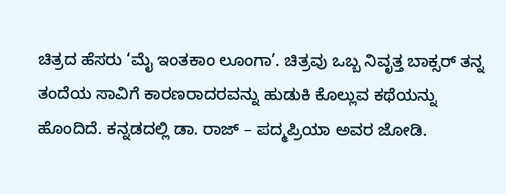ಚಿತ್ರದ ಹೆಸರು ‘ಮೈ ಇಂತಕಾಂ ಲೂಂಗಾ’. ಚಿತ್ರವು ಒಬ್ಬ ನಿವೃತ್ತ ಬಾಕ್ಸರ್ ತನ್ನ ತಂದೆಯ ಸಾವಿಗೆ ಕಾರಣರಾದರವನ್ನು ಹುಡುಕಿ ಕೊಲ್ಲುವ ಕಥೆಯನ್ನು ಹೊಂದಿದೆ. ಕನ್ನಡದಲ್ಲಿ ಡಾ. ರಾಜ್ – ಪದ್ಮಪ್ರಿಯಾ ಅವರ ಜೋಡಿ.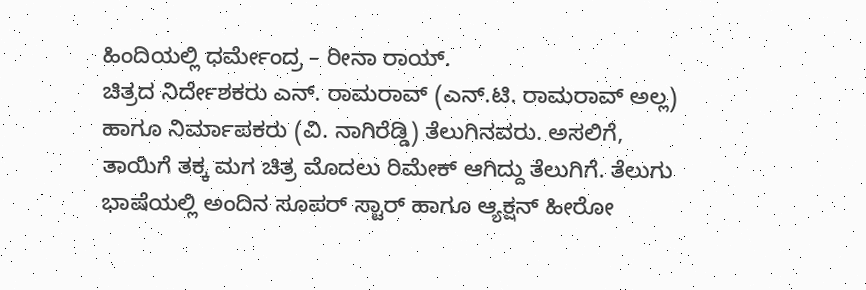ಹಿಂದಿಯಲ್ಲಿ ಧರ್ಮೇಂದ್ರ – ರೀನಾ ರಾಯ್.
ಚಿತ್ರದ ನಿರ್ದೇಶಕರು ಎನ್. ರಾಮರಾವ್ (ಎನ್.ಟಿ. ರಾಮರಾವ್ ಅಲ್ಲ) ಹಾಗೂ ನಿರ್ಮಾಪಕರು (ವಿ. ನಾಗಿರೆಡ್ಡಿ) ತೆಲುಗಿನವರು. ಅಸಲಿಗೆ, ತಾಯಿಗೆ ತಕ್ಕ ಮಗ ಚಿತ್ರ ಮೊದಲು ರಿಮೇಕ್ ಆಗಿದ್ದು ತೆಲುಗಿಗೆ. ತೆಲುಗು ಭಾಷೆಯಲ್ಲಿ ಅಂದಿನ ಸೂಪರ್ ಸ್ಟಾರ್ ಹಾಗೂ ಆ್ಯಕ್ಷನ್ ಹೀರೋ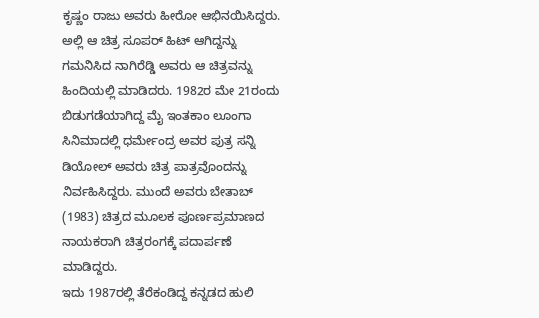ಕೃಷ್ಣಂ ರಾಜು ಅವರು ಹೀರೋ ಆಭಿನಯಿಸಿದ್ದರು. ಅಲ್ಲಿ ಆ ಚಿತ್ರ ಸೂಪರ್ ಹಿಟ್ ಆಗಿದ್ದನ್ನು ಗಮನಿಸಿದ ನಾಗಿರೆಡ್ಡಿ ಅವರು ಆ ಚಿತ್ರವನ್ನು ಹಿಂದಿಯಲ್ಲಿ ಮಾಡಿದರು. 1982ರ ಮೇ 21ರಂದು ಬಿಡುಗಡೆಯಾಗಿದ್ದ ಮೈ ಇಂತಕಾಂ ಲೂಂಗಾ ಸಿನಿಮಾದಲ್ಲಿ ಧರ್ಮೇಂದ್ರ ಅವರ ಪುತ್ರ ಸನ್ನಿ ಡಿಯೋಲ್ ಅವರು ಚಿತ್ರ ಪಾತ್ರವೊಂದನ್ನು ನಿರ್ವಹಿಸಿದ್ದರು. ಮುಂದೆ ಅವರು ಬೇತಾಬ್ (1983) ಚಿತ್ರದ ಮೂಲಕ ಪೂರ್ಣಪ್ರಮಾಣದ ನಾಯಕರಾಗಿ ಚಿತ್ರರಂಗಕ್ಕೆ ಪದಾರ್ಪಣೆ ಮಾಡಿದ್ದರು.
ಇದು 1987ರಲ್ಲಿ ತೆರೆಕಂಡಿದ್ದ ಕನ್ನಡದ ಹುಲಿ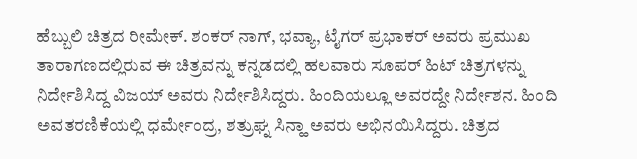ಹೆಬ್ಬುಲಿ ಚಿತ್ರದ ರೀಮೇಕ್. ಶಂಕರ್ ನಾಗ್, ಭವ್ಯಾ, ಟೈಗರ್ ಪ್ರಭಾಕರ್ ಅವರು ಪ್ರಮುಖ ತಾರಾಗಣದಲ್ಲಿರುವ ಈ ಚಿತ್ರವನ್ನು ಕನ್ನಡದಲ್ಲಿ ಹಲವಾರು ಸೂಪರ್ ಹಿಟ್ ಚಿತ್ರಗಳನ್ನು ನಿರ್ದೇಶಿಸಿದ್ದ ವಿಜಯ್ ಅವರು ನಿರ್ದೇಶಿಸಿದ್ದರು. ಹಿಂದಿಯಲ್ಲೂ ಅವರದ್ದೇ ನಿರ್ದೇಶನ. ಹಿಂದಿ ಅವತರಣಿಕೆಯಲ್ಲಿ ಧರ್ಮೇಂದ್ರ, ಶತ್ರುಘ್ನ ಸಿನ್ಹಾ ಅವರು ಅಭಿನಯಿಸಿದ್ದರು. ಚಿತ್ರದ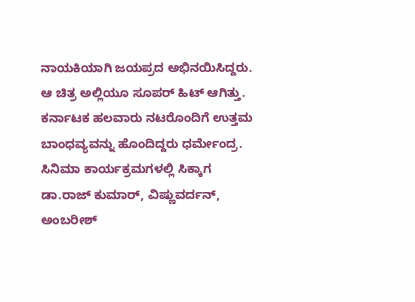ನಾಯಕಿಯಾಗಿ ಜಯಪ್ರದ ಅಭಿನಯಿಸಿದ್ದರು. ಆ ಚಿತ್ರ ಅಲ್ಲಿಯೂ ಸೂಪರ್ ಹಿಟ್ ಆಗಿತ್ತು.
ಕರ್ನಾಟಕ ಹಲವಾರು ನಟರೊಂದಿಗೆ ಉತ್ತಮ ಬಾಂಧವ್ಯವನ್ನು ಹೊಂದಿದ್ದರು ಧರ್ಮೇಂದ್ರ. ಸಿನಿಮಾ ಕಾರ್ಯಕ್ರಮಗಳಲ್ಲಿ ಸಿಕ್ಕಾಗ ಡಾ.ರಾಜ್ ಕುಮಾರ್, ವಿಷ್ಣುವರ್ದನ್, ಅಂಬರೀಶ್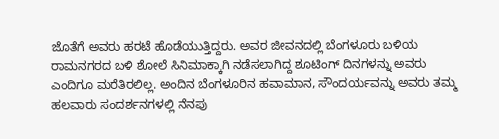ಜೊತೆಗೆ ಅವರು ಹರಟೆ ಹೊಡೆಯುತ್ತಿದ್ದರು. ಅವರ ಜೀವನದಲ್ಲಿ ಬೆಂಗಳೂರು ಬಳಿಯ ರಾಮನಗರದ ಬಳಿ ಶೋಲೆ ಸಿನಿಮಾಕ್ಕಾಗಿ ನಡೆಸಲಾಗಿದ್ದ ಶೂಟಿಂಗ್ ದಿನಗಳನ್ನು ಅವರು ಎಂದಿಗೂ ಮರೆತಿರಲಿಲ್ಲ. ಅಂದಿನ ಬೆಂಗಳೂರಿನ ಹವಾಮಾನ, ಸೌಂದರ್ಯವನ್ನು ಅವರು ತಮ್ಮ ಹಲವಾರು ಸಂದರ್ಶನಗಳಲ್ಲಿ ನೆನಪು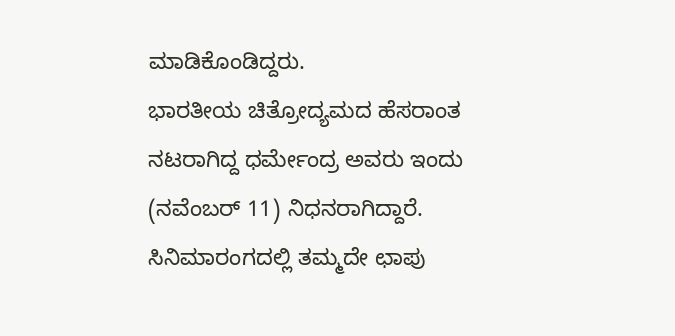ಮಾಡಿಕೊಂಡಿದ್ದರು.
ಭಾರತೀಯ ಚಿತ್ರೋದ್ಯಮದ ಹೆಸರಾಂತ ನಟರಾಗಿದ್ದ ಧರ್ಮೇಂದ್ರ ಅವರು ಇಂದು (ನವೆಂಬರ್ 11) ನಿಧನರಾಗಿದ್ದಾರೆ. ಸಿನಿಮಾರಂಗದಲ್ಲಿ ತಮ್ಮದೇ ಛಾಪು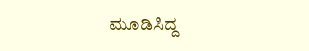ಮೂಡಿಸಿದ್ದ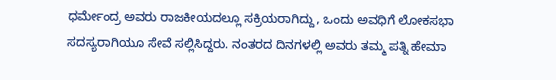ಧರ್ಮೇಂದ್ರ ಅವರು ರಾಜಕೀಯದಲ್ಲೂ ಸಕ್ರಿಯರಾಗಿದ್ದು, ಒಂದು ಅವಧಿಗೆ ಲೋಕಸಭಾ ಸದಸ್ಯರಾಗಿಯೂ ಸೇವೆ ಸಲ್ಲಿಸಿದ್ದರು. ನಂತರದ ದಿನಗಳಲ್ಲಿ ಅವರು ತಮ್ಮ ಪತ್ನಿ ಹೇಮಾ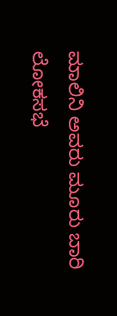ಮಾಲಿನಿ ಅವರು ಮೂರು ಬಾರಿ ಲೋಕಸಭೆ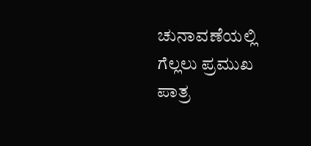ಚುನಾವಣೆಯಲ್ಲಿ ಗೆಲ್ಲಲು ಪ್ರಮುಖ ಪಾತ್ರ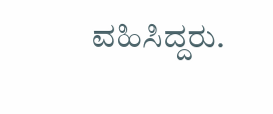ವಹಿಸಿದ್ದರು.